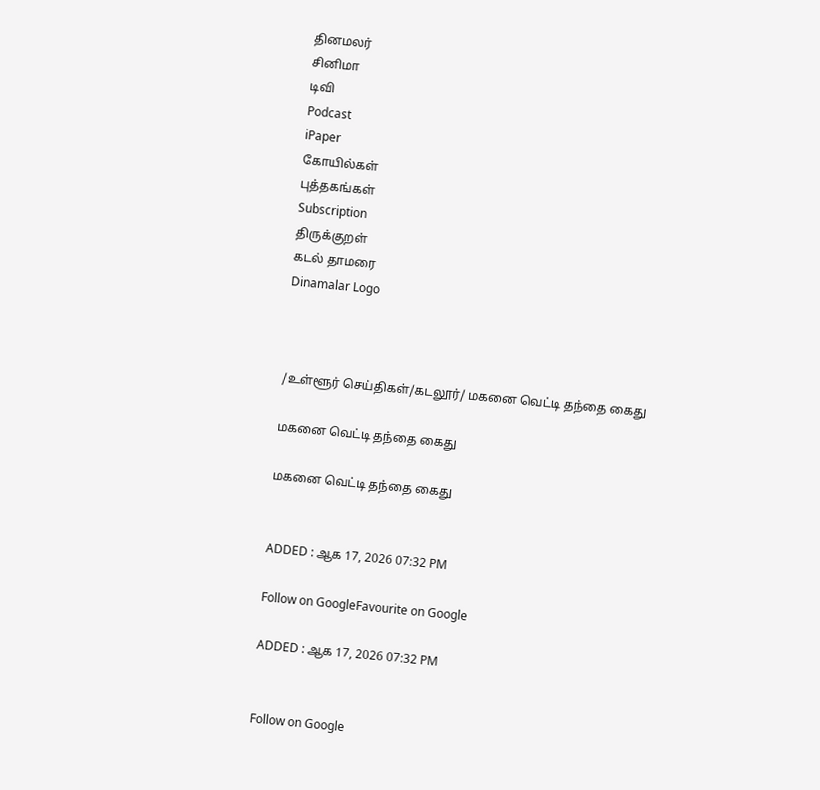தினமலர்
சினிமா
டிவி
Podcast
iPaper
கோயில்கள்
புத்தகங்கள்
Subscription
திருக்குறள்
கடல் தாமரை
Dinamalar Logo



/உள்ளூர் செய்திகள்/கடலூர்/ மகனை வெட்டி தந்தை கைது

மகனை வெட்டி தந்தை கைது

மகனை வெட்டி தந்தை கைது


ADDED : ஆக 17, 2026 07:32 PM

Follow on GoogleFavourite on Google

ADDED : ஆக 17, 2026 07:32 PM


Follow on Google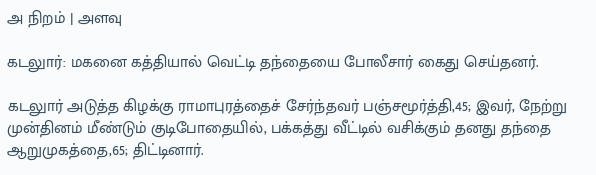அ நிறம் | அளவு

கடலுார்: மகனை கத்தியால் வெட்டி தந்தையை போலீசார் கைது செய்தனர்.

கடலுார் அடுத்த கிழக்கு ராமாபுரத்தைச் சேர்ந்தவர் பஞ்சமூர்த்தி,45; இவர், நேற்று முன்தினம் மீண்டும் குடிபோதையில், பக்கத்து வீட்டில் வசிக்கும் தனது தந்தை ஆறுமுகத்தை,65; திட்டினார்.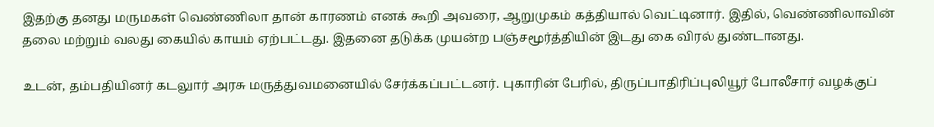இதற்கு தனது மருமகள் வெண்ணிலா தான் காரணம் எனக் கூறி அவரை, ஆறுமுகம் கத்தியால் வெட்டினார். இதில், வெண்ணிலாவின் தலை மற்றும் வலது கையில் காயம் ஏற்பட்டது. இதனை தடுக்க முயன்ற பஞ்சமூர்த்தியின் இடது கை விரல் துண்டானது.

உடன், தம்பதியினர் கடலுார் அரசு மருத்துவமனையில் சேர்க்கப்பட்டனர். புகாரின் பேரில், திருப்பாதிரிப்புலியூர் போலீசார் வழக்குப்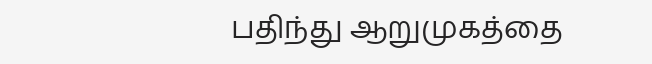பதிந்து ஆறுமுகத்தை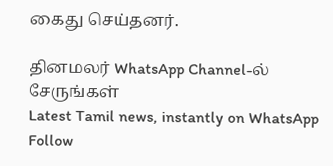கைது செய்தனர்.

தினமலர் WhatsApp Channel-ல் சேருங்கள்
Latest Tamil news, instantly on WhatsApp
Follow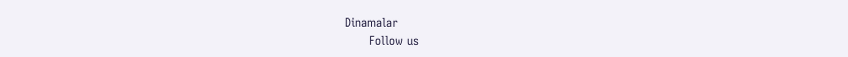Dinamalar
      Follow us